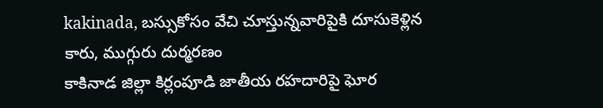kakinada, బస్సుకోసం వేచి చూస్తున్నవారిపైకి దూసుకెళ్లిన కారు, ముగ్గురు దుర్మరణం
కాకినాడ జిల్లా కిర్లంపూడి జాతీయ రహదారిపై ఘోర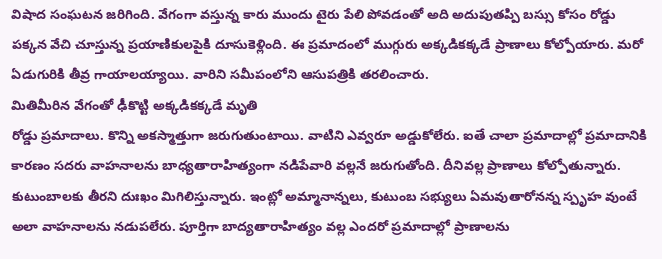విషాద సంఘటన జరిగింది. వేగంగా వస్తున్న కారు ముందు టైరు పేలి పోవడంతో అది అదుపుతప్పి బస్సు కోసం రోడ్డు పక్కన వేచి చూస్తున్న ప్రయాణికులపైకి దూసుకెళ్లింది. ఈ ప్రమాదంలో ముగ్గురు అక్కడికక్కడే ప్రాణాలు కోల్పోయారు. మరో ఏడుగురికి తీవ్ర గాయాలయ్యాయి. వారిని సమీపంలోని ఆసుపత్రికి తరలించారు.
మితిమీరిన వేగంతో ఢీకొట్టి అక్కడికక్కడే మృతి
రోడ్డు ప్రమాదాలు. కొన్ని అకస్మాత్తుగా జరుగుతుంటాయి. వాటిని ఎవ్వరూ అడ్డుకోలేరు. ఐతే చాలా ప్రమాదాల్లో ప్రమాదానికి కారణం సదరు వాహనాలను బాధ్యతారాహిత్యంగా నడిపేవారి వల్లనే జరుగుతోంది. దీనివల్ల ప్రాణాలు కోల్పోతున్నారు. కుటుంబాలకు తీరని దుఃఖం మిగిలిస్తున్నారు. ఇంట్లో అమ్మానాన్నలు, కుటుంబ సభ్యులు ఏమవుతారోనన్న స్పృహ వుంటే అలా వాహనాలను నడుపలేరు. పూర్తిగా బాద్యతారాహిత్యం వల్ల ఎందరో ప్రమాదాల్లో ప్రాణాలను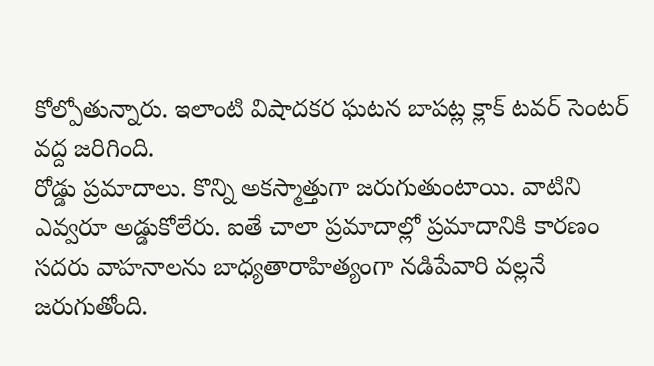కోల్పోతున్నారు. ఇలాంటి విషాదకర ఘటన బాపట్ల క్లాక్ టవర్ సెంటర్ వద్ద జరిగింది.
రోడ్డు ప్రమాదాలు. కొన్ని అకస్మాత్తుగా జరుగుతుంటాయి. వాటిని ఎవ్వరూ అడ్డుకోలేరు. ఐతే చాలా ప్రమాదాల్లో ప్రమాదానికి కారణం సదరు వాహనాలను బాధ్యతారాహిత్యంగా నడిపేవారి వల్లనే జరుగుతోంది.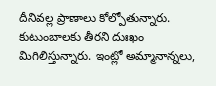దీనివల్ల ప్రాణాలు కోల్పోతున్నారు. కుటుంబాలకు తీరని దుఃఖం మిగిలిస్తున్నారు. ఇంట్లో అమ్మానాన్నలు,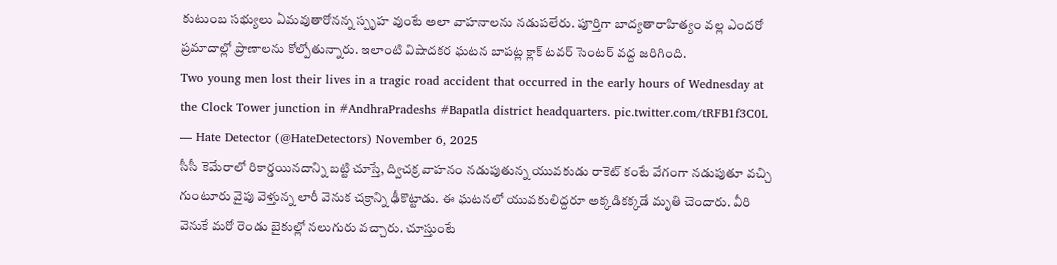కుటుంబ సభ్యులు ఏమవుతారోనన్న స్పృహ వుంటే అలా వాహనాలను నడుపలేరు. పూర్తిగా బాద్యతారాహిత్యం వల్ల ఎందరో ప్రమాదాల్లో ప్రాణాలను కోల్పోతున్నారు. ఇలాంటి విషాదకర ఘటన బాపట్ల క్లాక్ టవర్ సెంటర్ వద్ద జరిగింది.
Two young men lost their lives in a tragic road accident that occurred in the early hours of Wednesday at the Clock Tower junction in #AndhraPradeshs #Bapatla district headquarters. pic.twitter.com/tRFB1f3C0L
— Hate Detector (@HateDetectors) November 6, 2025
సీసీ కెమేరాలో రికార్డయినదాన్ని బట్టి చూస్తే, ద్విచక్ర వాహనం నడుపుతున్న యువకుడు రాకెట్ కంటే వేగంగా నడుపుతూ వచ్చి గుంటూరు వైపు వెళ్తున్న లారీ వెనుక చక్రాన్ని ఢీకొట్టాడు. ఈ ఘటనలో యువకులిద్దరూ అక్కడికక్కడే మృతి చెందారు. వీరి వెనుకే మరో రెండు బైకుల్లో నలుగురు వచ్చారు. చూస్తుంటే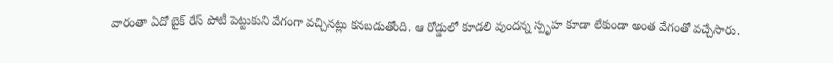వారంతా ఏదో బైక్ రేస్ పోటీ పెట్టుకుని వేగంగా వచ్చినట్లు కనబడుతోంది. ఆ రోడ్డులో కూడలి వుందన్న స్పృహ కూడా లేకుండా అంత వేగంతో వచ్చేసారు.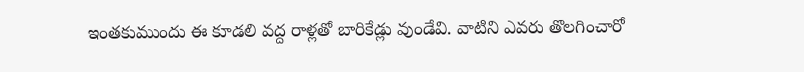ఇంతకుముందు ఈ కూడలి వద్ద రాళ్లతో బారికేడ్లు వుండేవి. వాటిని ఎవరు తొలగించారో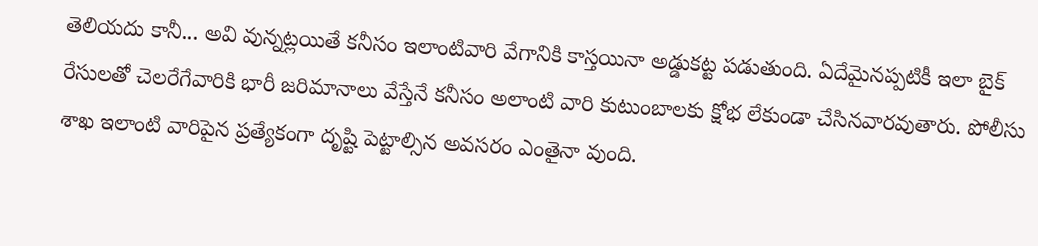తెలియదు కానీ... అవి వున్నట్లయితే కనీసం ఇలాంటివారి వేగానికి కాస్తయినా అడ్డుకట్ట పడుతుంది. ఏదేమైనప్పటికీ ఇలా బైక్ రేసులతో చెలరేగేవారికి భారీ జరిమానాలు వేస్తేనే కనీసం అలాంటి వారి కుటుంబాలకు క్షోభ లేకుండా చేసినవారవుతారు. పోలీసు శాఖ ఇలాంటి వారిపైన ప్రత్యేకంగా దృష్టి పెట్టాల్సిన అవసరం ఎంతైనా వుంది.